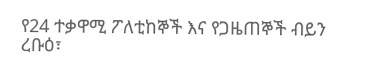የ24 ተቃዋሚ ፖለቲከኞች እና የጋዜጠኞች ብይን
ረቡዕ፣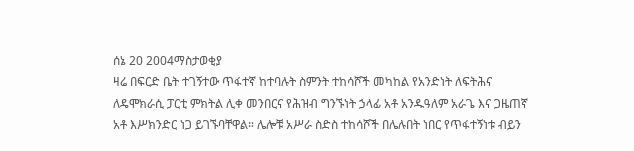ሰኔ 20 2004ማስታወቂያ
ዛሬ በፍርድ ቤት ተገኝተው ጥፋተኛ ከተባሉት ስምንት ተከሳሾች መካከል የአንድነት ለፍትሕና ለዴሞክራሲ ፓርቲ ምክትል ሊቀ መንበርና የሕዝብ ግንኙነት ኃላፊ አቶ አንዱዓለም አራጌ እና ጋዜጠኛ አቶ እሥክንድር ነጋ ይገኙባቸዋል። ሌሎቹ አሥራ ስድስ ተከሳሾች በሌሉበት ነበር የጥፋተኝነቱ ብይን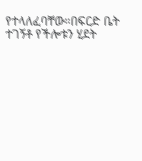የተላለፈባቸው።በፍርድ ቤት ተገኝቶ የችሎቱን ሂደት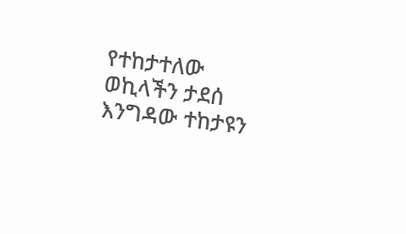የተከታተለው ወኪላችን ታደሰ እንግዳው ተከታዩን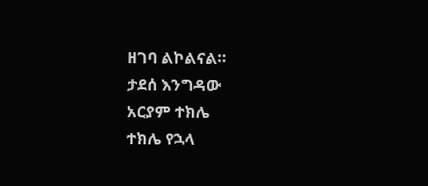ዘገባ ልኮልናል።
ታደሰ እንግዳው
አርያም ተክሌ
ተክሌ የኋላ